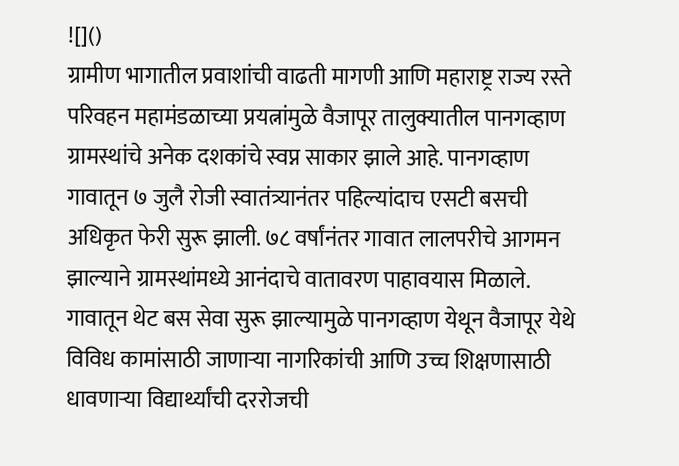![]()
ग्रामीण भागातील प्रवाशांची वाढती मागणी आणि महाराष्ट्र राज्य रस्ते परिवहन महामंडळाच्या प्रयत्नांमुळे वैजापूर तालुक्यातील पानगव्हाण ग्रामस्थांचे अनेक दशकांचे स्वप्न साकार झाले आहे. पानगव्हाण गावातून ७ जुलै रोजी स्वातंत्र्यानंतर पहिल्यांदाच एसटी बसची अधिकृत फेरी सुरू झाली. ७८ वर्षांनंतर गावात लालपरीचे आगमन झाल्याने ग्रामस्थांमध्ये आनंदाचे वातावरण पाहावयास मिळाले. गावातून थेट बस सेवा सुरू झाल्यामुळे पानगव्हाण येथून वैजापूर येथे विविध कामांसाठी जाणाऱ्या नागरिकांची आणि उच्च शिक्षणासाठी धावणाऱ्या विद्यार्थ्यांची दररोजची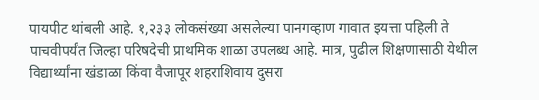पायपीट थांबली आहे. १,२३३ लोकसंख्या असलेल्या पानगव्हाण गावात इयत्ता पहिली ते पाचवीपर्यंत जिल्हा परिषदेची प्राथमिक शाळा उपलब्ध आहे. मात्र, पुढील शिक्षणासाठी येथील विद्यार्थ्यांना खंडाळा किंवा वैजापूर शहराशिवाय दुसरा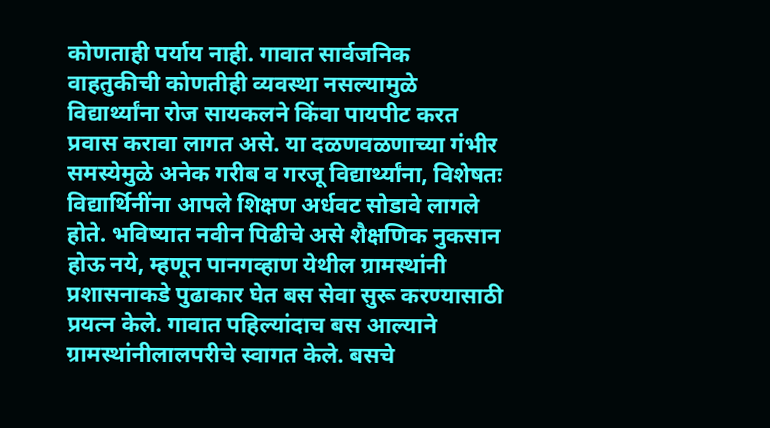कोणताही पर्याय नाही. गावात सार्वजनिक वाहतुकीची कोणतीही व्यवस्था नसल्यामुळे विद्यार्थ्यांना रोज सायकलने किंवा पायपीट करत प्रवास करावा लागत असे. या दळणवळणाच्या गंभीर समस्येमुळे अनेक गरीब व गरजू विद्यार्थ्यांना, विशेषतः विद्यार्थिनींना आपले शिक्षण अर्धवट सोडावे लागले होते. भविष्यात नवीन पिढीचे असे शैक्षणिक नुकसान होऊ नये, म्हणून पानगव्हाण येथील ग्रामस्थांनी प्रशासनाकडे पुढाकार घेत बस सेवा सुरू करण्यासाठी प्रयत्न केले. गावात पहिल्यांदाच बस आल्याने ग्रामस्थांनीलालपरीचे स्वागत केले. बसचे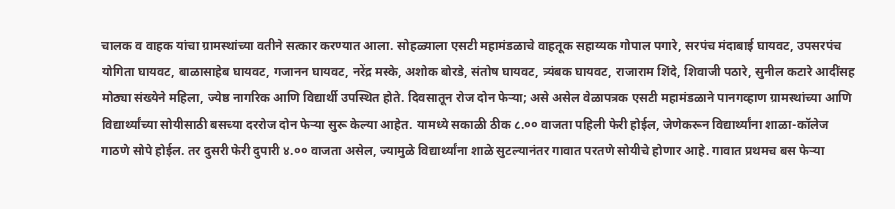चालक व वाहक यांचा ग्रामस्थांच्या वतीने सत्कार करण्यात आला. सोहळ्याला एसटी महामंडळाचे वाहतूक सहाय्यक गोपाल पगारे, सरपंच मंदाबाई घायवट, उपसरपंच योगिता घायवट, बाळासाहेब घायवट, गजानन घायवट, नरेंद्र मस्के, अशोक बोरडे, संतोष घायवट, त्र्यंबक घायवट, राजाराम शिंदे, शिवाजी पठारे, सुनील कटारे आदींसह मोठ्या संख्येने महिला, ज्येष्ठ नागरिक आणि विद्यार्थी उपस्थित होते. दिवसातून रोज दोन फेऱ्या; असे असेल वेळापत्रक एसटी महामंडळाने पानगव्हाण ग्रामस्थांच्या आणि विद्यार्थ्यांच्या सोयीसाठी बसच्या दररोज दोन फेऱ्या सुरू केल्या आहेत. यामध्ये सकाळी ठीक ८.०० वाजता पहिली फेरी होईल, जेणेकरून विद्यार्थ्यांना शाळा-कॉलेज गाठणे सोपे होईल. तर दुसरी फेरी दुपारी ४.०० वाजता असेल, ज्यामुळे विद्यार्थ्यांना शाळे सुटल्यानंतर गावात परतणे सोयीचे होणार आहे. गावात प्रथमच बस फेऱ्या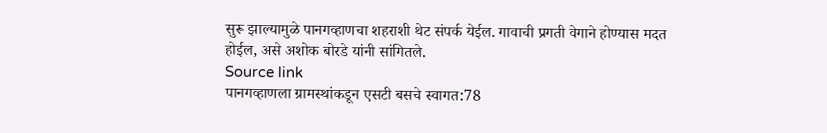सुरू झाल्यामुळे पानगव्हाणचा शहराशी थेट संपर्क येईल. गावाची प्रगती वेगाने होण्यास मदत होईल, असे अशोक बोरडे यांनी सांगितले.
Source link
पानगव्हाणला ग्रामस्थांकडून एसटी बसचे स्वागत:78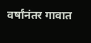वर्षांनंतर गावात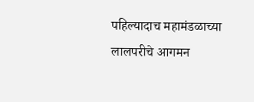पहिल्यादाच महामंडळाच्या लालपरीचे आगमन